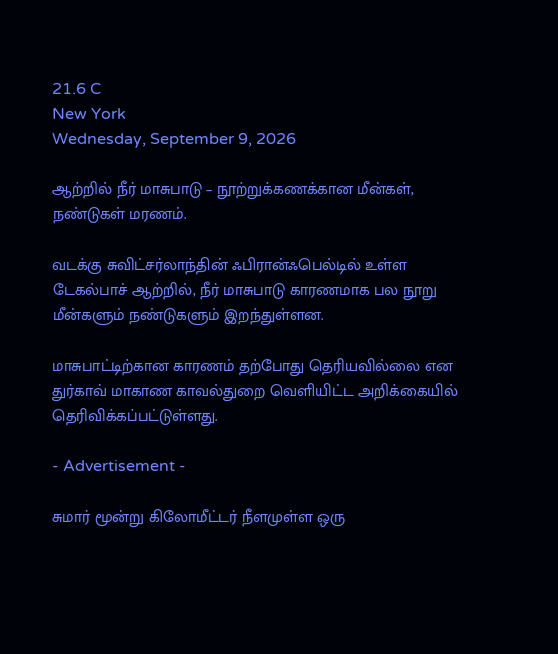21.6 C
New York
Wednesday, September 9, 2026

ஆற்றில் நீர் மாசுபாடு – நூற்றுக்கணக்கான மீன்கள், நண்டுகள் மரணம்.

வடக்கு சுவிட்சர்லாந்தின் ஃபிரான்ஃபெல்டில் உள்ள டேகல்பாச் ஆற்றில், நீர் மாசுபாடு காரணமாக பல நூறு மீன்களும் நண்டுகளும் இறந்துள்ளன.

மாசுபாட்டிற்கான காரணம் தற்போது தெரியவில்லை என துர்காவ் மாகாண காவல்துறை வெளியிட்ட அறிக்கையில் தெரிவிக்கப்பட்டுள்ளது.

- Advertisement -

சுமார் மூன்று கிலோமீட்டர் நீளமுள்ள ஒரு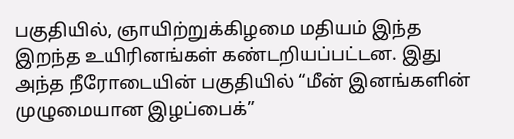பகுதியில், ஞாயிற்றுக்கிழமை மதியம் இந்த இறந்த உயிரினங்கள் கண்டறியப்பட்டன. இது அந்த நீரோடையின் பகுதியில் “மீன் இனங்களின் முழுமையான இழப்பைக்”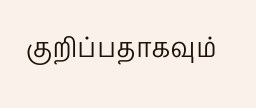குறிப்பதாகவும்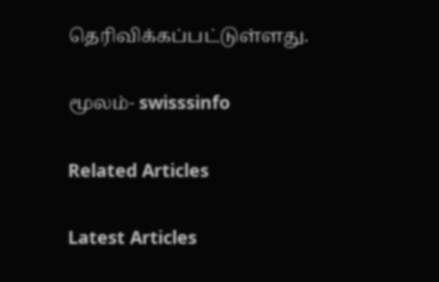தெரிவிக்கப்பட்டுள்ளது.

மூலம்- swisssinfo

Related Articles

Latest Articles